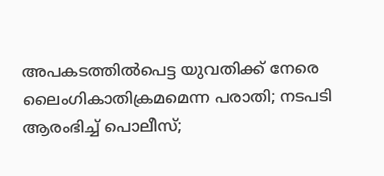അപകടത്തില്‍പെട്ട യുവതിക്ക് നേരെ ലൈംഗികാതിക്രമമെന്ന പരാതി; നടപടി ആരംഭിച്ച് പൊലീസ്;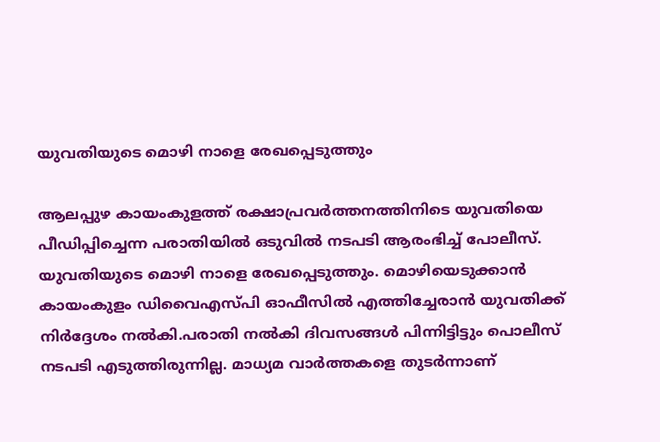യുവതിയുടെ മൊഴി നാളെ രേഖപ്പെടുത്തും

ആലപ്പുഴ കായംകുളത്ത് രക്ഷാപ്രവര്‍ത്തനത്തിനിടെ യുവതിയെ പീഡിപ്പിച്ചെന്ന പരാതിയില്‍ ഒടുവില്‍ നടപടി ആരംഭിച്ച് പോലീസ്. യുവതിയുടെ മൊഴി നാളെ രേഖപ്പെടുത്തും. മൊഴിയെടുക്കാന്‍ കായംകുളം ഡിവൈഎസ്പി ഓഫീസില്‍ എത്തിച്ചേരാന്‍ യുവതിക്ക് നിര്‍ദ്ദേശം നല്‍കി.പരാതി നല്‍കി ദിവസങ്ങള്‍ പിന്നിട്ടിട്ടും പൊലീസ് നടപടി എടുത്തിരുന്നില്ല. മാധ്യമ വാര്‍ത്തകളെ തുടര്‍ന്നാണ്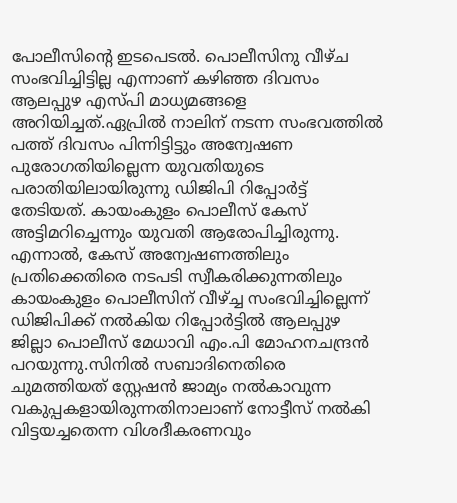പോലീസിന്റെ ഇടപെടല്‍. പൊലീസിനു വീഴ്ച സംഭവിച്ചിട്ടില്ല എന്നാണ് കഴിഞ്ഞ ദിവസം ആലപ്പുഴ എസ്പി മാധ്യമങ്ങളെ അറിയിച്ചത്.ഏപ്രില്‍ നാലിന് നടന്ന സംഭവത്തില്‍ പത്ത് ദിവസം പിന്നിട്ടിട്ടും അന്വേഷണ പുരോഗതിയില്ലെന്ന യുവതിയുടെ പരാതിയിലായിരുന്നു ഡിജിപി റിപ്പോര്‍ട്ട് തേടിയത്. കായംകുളം പൊലീസ് കേസ് അട്ടിമറിച്ചെന്നും യുവതി ആരോപിച്ചിരുന്നു. എന്നാല്‍, കേസ് അന്വേഷണത്തിലും പ്രതിക്കെതിരെ നടപടി സ്വീകരിക്കുന്നതിലും കായംകുളം പൊലീസിന് വീഴ്ച്ച സംഭവിച്ചില്ലെന്ന് ഡിജിപിക്ക് നല്‍കിയ റിപ്പോര്‍ട്ടില്‍ ആലപ്പുഴ ജില്ലാ പൊലീസ് മേധാവി എം.പി മോഹനചന്ദ്രന്‍ പറയുന്നു.സിനില്‍ സബാദിനെതിരെ ചുമത്തിയത് സ്റ്റേഷന്‍ ജാമ്യം നല്‍കാവുന്ന വകുപ്പകളായിരുന്നതിനാലാണ് നോട്ടീസ് നല്‍കി വിട്ടയച്ചതെന്ന വിശദീകരണവും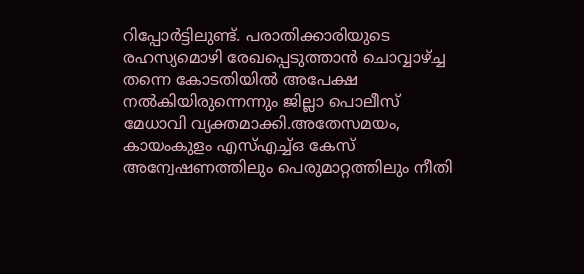റിപ്പോര്‍ട്ടിലുണ്ട്. പരാതിക്കാരിയുടെ രഹസ്യമൊഴി രേഖപ്പെടുത്താന്‍ ചൊവ്വാഴ്ച്ച തന്നെ കോടതിയില്‍ അപേക്ഷ നല്‍കിയിരുന്നെന്നും ജില്ലാ പൊലീസ് മേധാവി വ്യക്തമാക്കി.അതേസമയം, കായംകുളം എസ്എച്ച്ഒ കേസ് അന്വേഷണത്തിലും പെരുമാറ്റത്തിലും നീതി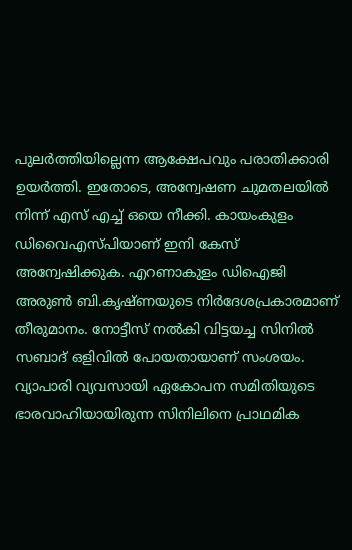പുലര്‍ത്തിയില്ലെന്ന ആക്ഷേപവും പരാതിക്കാരി ഉയര്‍ത്തി. ഇതോടെ, അന്വേഷണ ചുമതലയില്‍ നിന്ന് എസ് എച്ച് ഒയെ നീക്കി. കായംകുളം ഡിവൈഎസ്പിയാണ് ഇനി കേസ് അന്വേഷിക്കുക. എറണാകുളം ഡിഐജി അരുണ്‍ ബി.കൃഷ്ണയുടെ നിര്‍ദേശപ്രകാരമാണ് തീരുമാനം. നോട്ടീസ് നല്‍കി വിട്ടയച്ച സിനില്‍ സബാദ് ഒളിവില്‍ പോയതായാണ് സംശയം. വ്യാപാരി വ്യവസായി ഏകോപന സമിതിയുടെ ഭാരവാഹിയായിരുന്ന സിനിലിനെ പ്രാഥമിക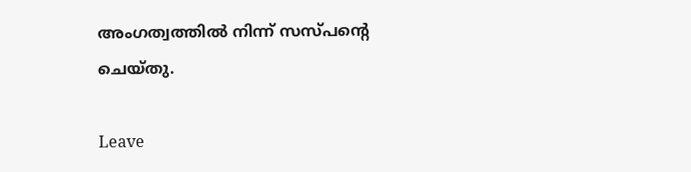അംഗത്വത്തില്‍ നിന്ന് സസ്പന്റെ ചെയ്തു.

Leave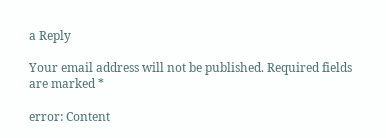a Reply

Your email address will not be published. Required fields are marked *

error: Content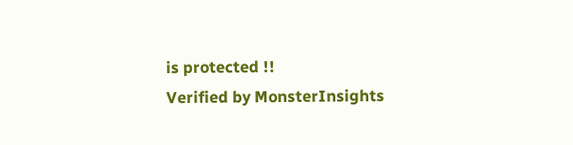is protected !!
Verified by MonsterInsights